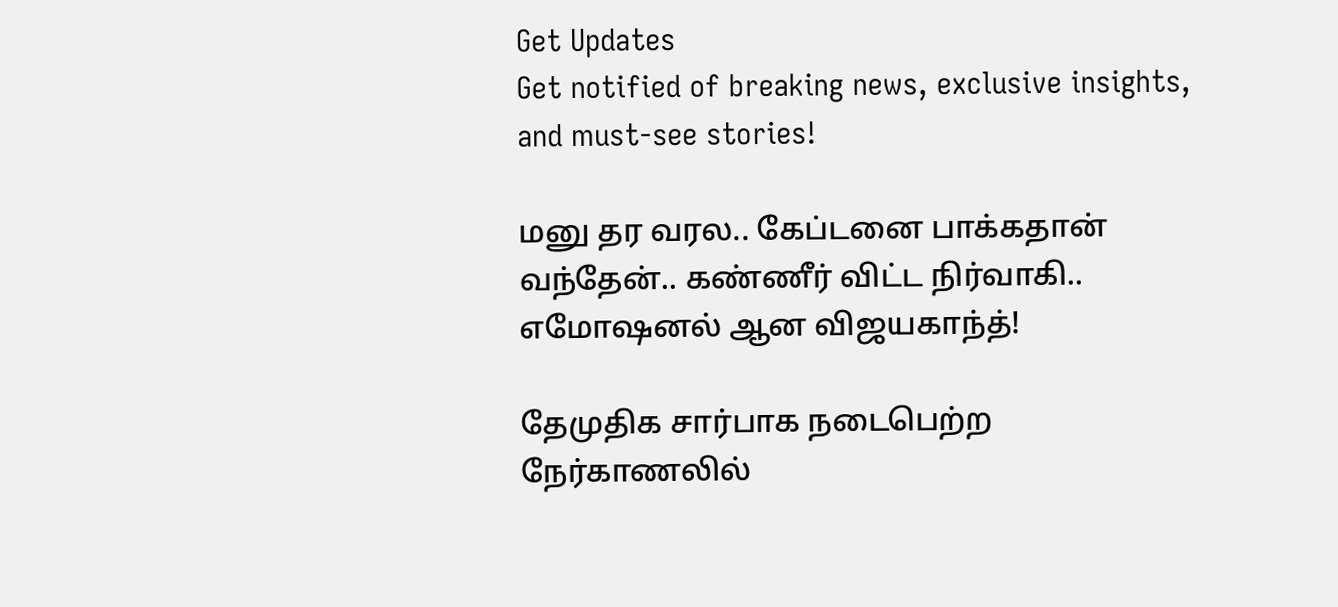Get Updates
Get notified of breaking news, exclusive insights, and must-see stories!

மனு தர வரல.. கேப்டனை பாக்கதான் வந்தேன்.. கண்ணீர் விட்ட நிர்வாகி.. எமோஷனல் ஆன விஜயகாந்த்!

தேமுதிக சார்பாக நடைபெற்ற நேர்காணலில்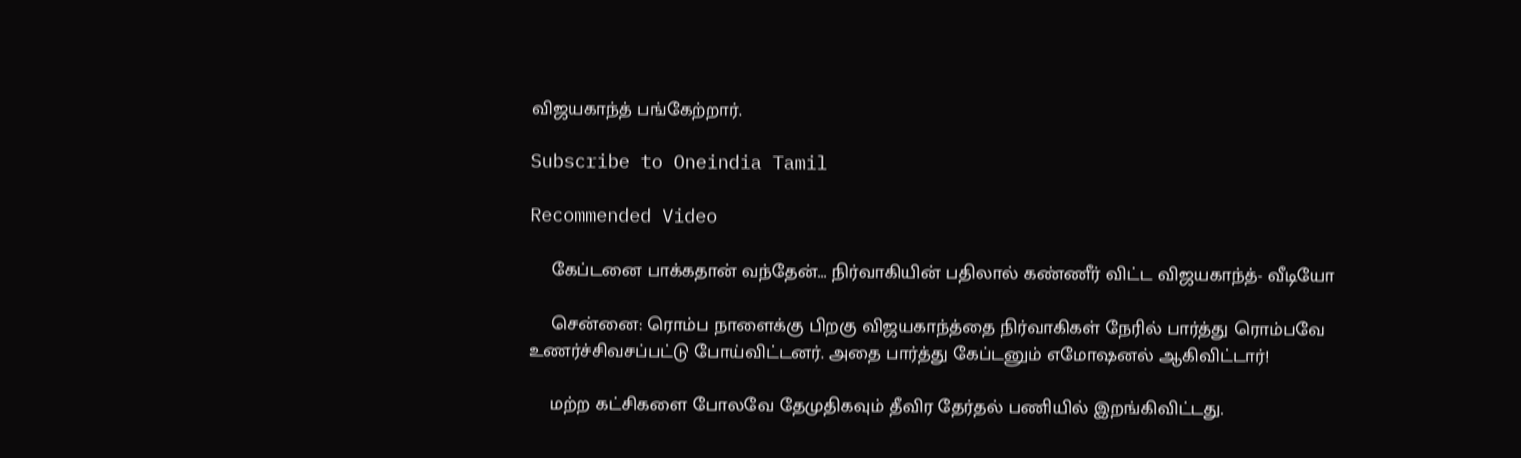விஜயகாந்த் பங்கேற்றார்.

Subscribe to Oneindia Tamil

Recommended Video

    கேப்டனை பாக்கதான் வந்தேன்... நிர்வாகியின் பதிலால் கண்ணீர் விட்ட விஜயகாந்த்- வீடியோ

    சென்னை: ரொம்ப நாளைக்கு பிறகு விஜயகாந்த்தை நிர்வாகிகள் நேரில் பார்த்து ரொம்பவே உணர்ச்சிவசப்பட்டு போய்விட்டனர். அதை பார்த்து கேப்டனும் எமோஷனல் ஆகிவிட்டார்!

    மற்ற கட்சிகளை போலவே தேமுதிகவும் தீவிர தேர்தல் பணியில் இறங்கிவிட்டது.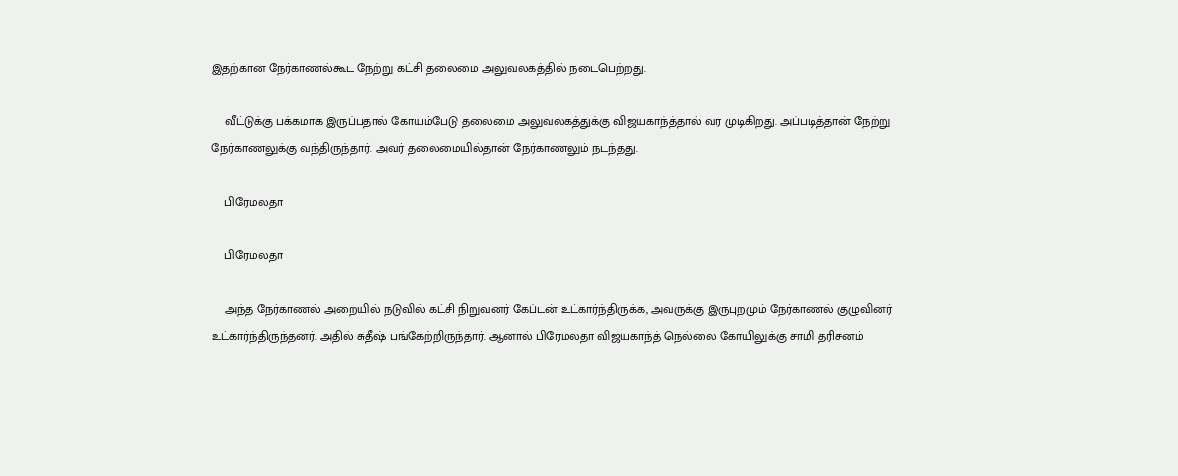இதற்கான நேர்காணல்கூட நேற்று கட்சி தலைமை அலுவலகத்தில் நடைபெற்றது.

    வீட்டுக்கு பக்கமாக இருப்பதால் கோயம்பேடு தலைமை அலுவலகத்துக்கு விஜயகாந்த்தால் வர முடிகிறது. அப்படித்தான் நேற்று நேர்காணலுக்கு வந்திருந்தார். அவர் தலைமையில்தான் நேர்காணலும் நடந்தது.

    பிரேமலதா

    பிரேமலதா

    அந்த நேர்காணல் அறையில் நடுவில் கட்சி நிறுவனர் கேப்டன் உட்கார்ந்திருக்க, அவருக்கு இருபுறமும் நேர்காணல் குழுவினர் உட்கார்ந்திருந்தனர். அதில் சுதீஷ் பங்கேற்றிருந்தார். ஆனால் பிரேமலதா விஜயகாந்த் நெல்லை கோயிலுக்கு சாமி தரிசனம்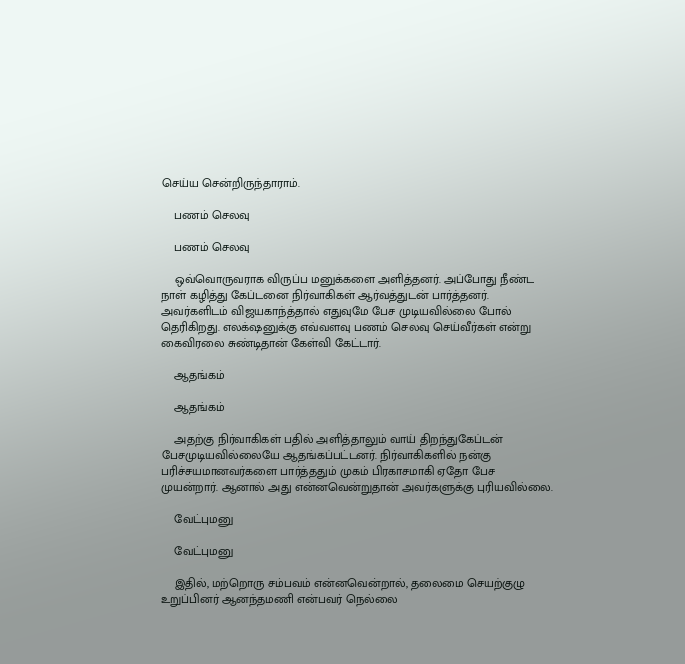செய்ய சென்றிருந்தாராம்.

    பணம் செலவு

    பணம் செலவு

    ஒவ்வொருவராக விருப்ப மனுக்களை அளித்தனர். அப்போது நீண்ட நாள் கழித்து கேப்டனை நிர்வாகிகள் ஆர்வத்துடன் பார்த்தனர். அவர்களிடம் விஜயகாந்த்தால் எதுவுமே பேச முடியவில்லை போல் தெரிகிறது. எலக்‌ஷனுக்கு எவ்வளவு பணம் செலவு செய்வீர்கள் என்று கைவிரலை சுண்டிதான் கேள்வி கேட்டார்.

    ஆதங்கம்

    ஆதங்கம்

    அதற்கு நிர்வாகிகள் பதில் அளித்தாலும் வாய் திறந்துகேப்டன் பேசமுடியவில்லையே ஆதங்கப்பட்டனர். நிர்வாகிகளில் நன்கு பரிச்சயமானவர்களை பார்த்ததும் முகம் பிரகாசமாகி ஏதோ பேச முயன்றார். ஆனால் அது என்னவென்றுதான் அவர்களுக்கு புரியவில்லை.

    வேட்புமனு

    வேட்புமனு

    இதில், மற்றொரு சம்பவம் என்னவென்றால், தலைமை செயற்குழு உறுப்பினர் ஆனந்தமணி என்பவர் நெல்லை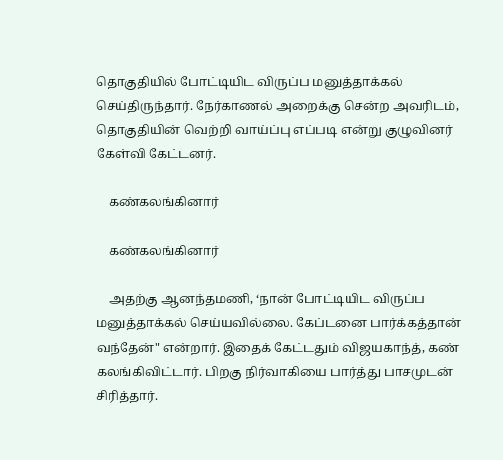தொகுதியில் போட்டியிட விருப்ப மனுத்தாக்கல் செய்திருந்தார். நேர்காணல் அறைக்கு சென்ற அவரிடம், தொகுதியின் வெற்றி வாய்ப்பு எப்படி என்று குழுவினர் கேள்வி கேட்டனர்.

    கண்கலங்கினார்

    கண்கலங்கினார்

    அதற்கு ஆனந்தமணி, ‘நான் போட்டியிட விருப்ப மனுத்தாக்கல் செய்யவில்லை. கேப்டனை பார்க்கத்தான் வந்தேன்" என்றார். இதைக் கேட்டதும் விஜயகாந்த், கண் கலங்கிவிட்டார். பிறகு நிர்வாகியை பார்த்து பாசமுடன் சிரித்தார்.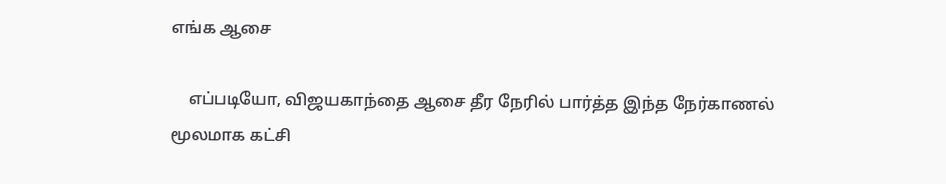எங்க ஆசை

    எப்படியோ, விஜயகாந்தை ஆசை தீர நேரில் பார்த்த இந்த நேர்காணல் மூலமாக கட்சி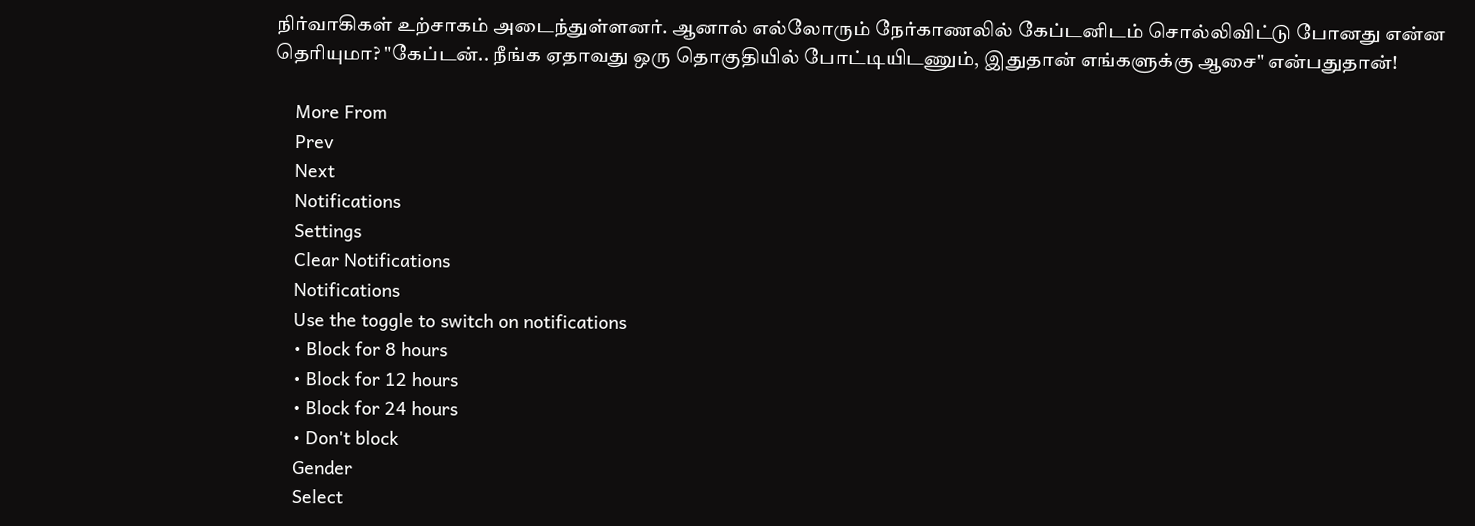நிர்வாகிகள் உற்சாகம் அடைந்துள்ளனர். ஆனால் எல்லோரும் நேர்காணலில் கேப்டனிடம் சொல்லிவிட்டு போனது என்ன தெரியுமா? "கேப்டன்.. நீங்க ஏதாவது ஒரு தொகுதியில் போட்டியிடணும், இதுதான் எங்களுக்கு ஆசை" என்பதுதான்!

    More From
    Prev
    Next
    Notifications
    Settings
    Clear Notifications
    Notifications
    Use the toggle to switch on notifications
    • Block for 8 hours
    • Block for 12 hours
    • Block for 24 hours
    • Don't block
    Gender
    Select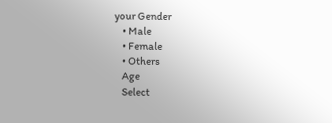your Gender
    • Male
    • Female
    • Others
    Age
    Select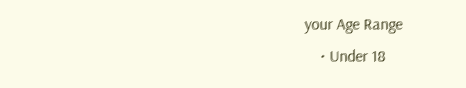your Age Range
    • Under 18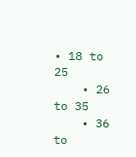• 18 to 25
    • 26 to 35
    • 36 to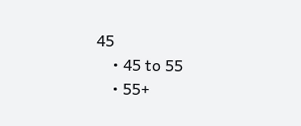45
    • 45 to 55
    • 55+